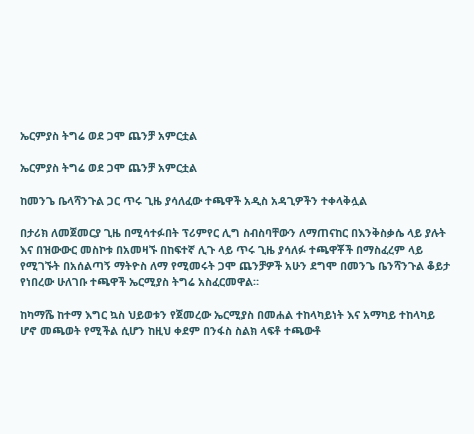ኤርምያስ ትግሬ ወደ ጋሞ ጨንቻ አምርቷል

ኤርምያስ ትግሬ ወደ ጋሞ ጨንቻ አምርቷል

ከመንጌ ቤላሻንጉል ጋር ጥሩ ጊዜ ያሳለፈው ተጫዋች አዲስ አዳጊዎችን ተቀላቅሏል

በታሪክ ለመጀመርያ ጊዜ በሚሳተፉበት ፕሪምየር ሊግ ስብስባቸውን ለማጠናከር በእንቅስቃሴ ላይ ያሉት እና በዝውውር መስኮቱ በአመዛኙ በከፍተኛ ሊጉ ላይ ጥሩ ጊዜ ያሳለፉ ተጫዋቾች በማስፈረም ላይ የሚገኙት በአሰልጣኝ ማትዮስ ለማ የሚመሩት ጋሞ ጨንቻዎች አሁን ደግሞ በመንጌ ቤንሻንጉል ቆይታ የነበረው ሁለገቡ ተጫዋች ኤርሚያስ ትግሬ አስፈርመዋል።

ከካማሼ ከተማ እግር ኳስ ህይወቱን የጀመረው ኤርሚያስ በመሐል ተከላካይነት እና አማካይ ተከላካይ ሆኖ መጫወት የሚችል ሲሆን ከዚህ ቀደም በንፋስ ስልክ ላፍቶ ተጫውቶ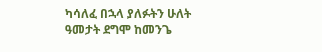ካሳለፈ በኋላ ያለፉትን ሁለት ዓመታት ደግሞ ከመንጌ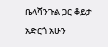ቤላሻንጉል ጋር ቆይታ አድርጎ አሁን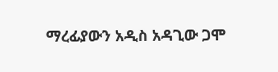ማረፊያውን አዲስ አዳጊው ጋሞ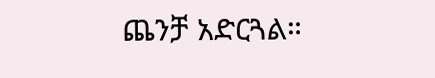ጨንቻ አድርጓል።